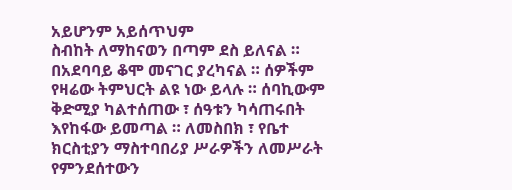አይሆንም አይሰጥህም
ስብከት ለማከናወን በጣም ደስ ይለናል ። በአደባባይ ቆሞ መናገር ያረካናል ። ሰዎችም የዛሬው ትምህርት ልዩ ነው ይላሉ ። ሰባኪውም ቅድሚያ ካልተሰጠው ፣ ሰዓቱን ካሳጠሩበት እየከፋው ይመጣል ። ለመስበክ ፣ የቤተ ክርስቲያን ማስተባበሪያ ሥራዎችን ለመሥራት የምንደሰተውን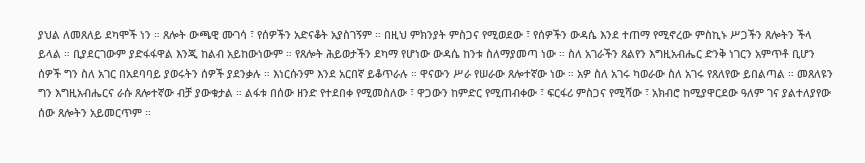ያህል ለመጸለይ ደካሞች ነን ። ጸሎት ውጫዊ ሙገሳ ፣ የሰዎችን አድናቆት አያስገኝም ። በዚህ ምክንያት ምስጋና የሚወደው ፣ የሰዎችን ውዳሴ እንደ ተጠማ የሚኖረው ምስኪኑ ሥጋችን ጸሎትን ችላ ይላል ። ቢያደርገውም ያድፋፋዋል እንጂ ከልብ አይከውነውም ። የጸሎት ሕይወታችን ደካማ የሆነው ውዳሴ ከንቱ ስለማያመጣ ነው ። ስለ አገራችን ጸልየን እግዚአብሔር ድንቅ ነገርን አምጥቶ ቢሆን ሰዎች ግን ስለ አገር በአደባባይ ያወሩትን ሰዎች ያደንቃሉ ። እነርሱንም እንደ አርበኛ ይቆጥራሉ ። ዋናውን ሥራ የሠራው ጸሎተኛው ነው ። አዎ ስለ አገሩ ካወራው ስለ አገሩ የጸለየው ይበልጣል ። መጸለዩን ግን እግዚአብሔርና ራሱ ጸሎተኛው ብቻ ያውቁታል ። ልፋቱ በሰው ዘንድ የተደበቀ የሚመስለው ፣ ዋጋውን ከምድር የሚጠብቀው ፣ ፍርፋሪ ምስጋና የሚሻው ፣ አክብሮ ከሚያዋርደው ዓለም ገና ያልተለያየው ሰው ጸሎትን አይመርጥም ።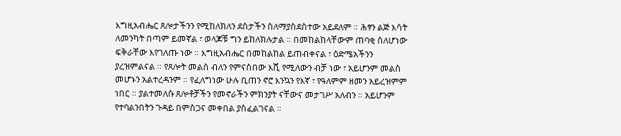እግዚአብሔር ጸሎታችንን የሚከለክለን ደስታችን ስለማያስደስተው አይደለም ። ሕፃን ልጅ እሳት ለመንካት በጣም ይመኛል ፣ ወላጆቹ ግን ይከለክሉታል ። በመከልከላቸውም ጠባቂ ስለሆነው ፍቅራቸው እየገለጡ ነው ። እግዚአብሔር በመከልከል ይጠብቀናል ፣ ዕድሜአችንን ያረዝምልናል ። የጸሎት መልስ ብለን የምናስበው እሺ የሚለውን ብቻ ነው ፣ አይሆንም መልስ መሆኑን አልተረዳንም ። የፈለግነው ሁሉ ቢጠን ኖሮ እንኳን የእኛ ፣ የዓለምም ዘመን አይረዝምም ነበር ። ያልተመለሱ ጸሎቶቻችን የመኖራችን ምክንያት ናቸውና መታገሥ አለብን ። አይሆንም የተባልንበትን ጉዳይ በምስጋና መቀበል ያስፈልገናል ።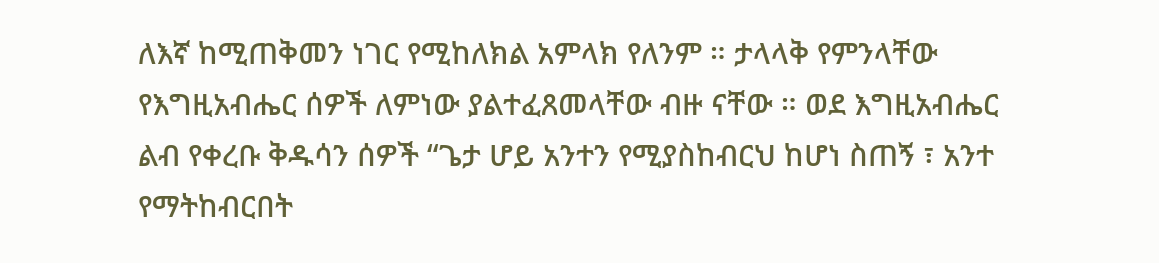ለእኛ ከሚጠቅመን ነገር የሚከለክል አምላክ የለንም ። ታላላቅ የምንላቸው የእግዚአብሔር ሰዎች ለምነው ያልተፈጸመላቸው ብዙ ናቸው ። ወደ እግዚአብሔር ልብ የቀረቡ ቅዱሳን ሰዎች “ጌታ ሆይ አንተን የሚያስከብርህ ከሆነ ስጠኝ ፣ አንተ የማትከብርበት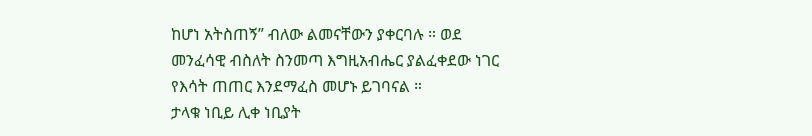ከሆነ አትስጠኝ” ብለው ልመናቸውን ያቀርባሉ ። ወደ መንፈሳዊ ብስለት ስንመጣ እግዚአብሔር ያልፈቀደው ነገር የእሳት ጠጠር እንደማፈስ መሆኑ ይገባናል ።
ታላቁ ነቢይ ሊቀ ነቢያት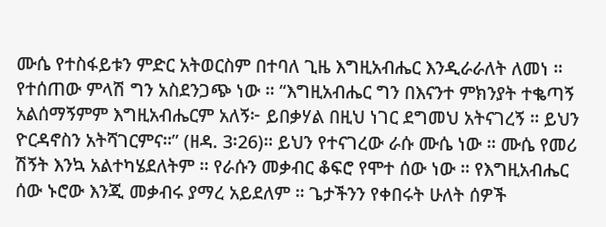ሙሴ የተስፋይቱን ምድር አትወርስም በተባለ ጊዜ እግዚአብሔር እንዲራራለት ለመነ ። የተሰጠው ምላሽ ግን አስደንጋጭ ነው ። “እግዚአብሔር ግን በእናንተ ምክንያት ተቈጣኝ አልሰማኝምም እግዚአብሔርም አለኝ፦ ይበቃሃል በዚህ ነገር ደግመህ አትናገረኝ ። ይህን ዮርዳኖስን አትሻገርምና።” (ዘዳ. 3፡26)። ይህን የተናገረው ራሱ ሙሴ ነው ። ሙሴ የመሪ ሽኝት እንኳ አልተካሄደለትም ። የራሱን መቃብር ቆፍሮ የሞተ ሰው ነው ። የእግዚአብሔር ሰው ኑሮው እንጂ መቃብሩ ያማረ አይደለም ። ጌታችንን የቀበሩት ሁለት ሰዎች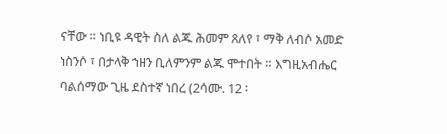ናቸው ። ነቢዩ ዳዊት ስለ ልጁ ሕመም ጸለየ ፣ ማቅ ለብሶ አመድ ነስንሶ ፣ በታላቅ ኀዘን ቢለምንም ልጁ ሞተበት ። እግዚአብሔር ባልሰማው ጊዜ ደስተኛ ነበረ (2ሳሙ. 12 ፡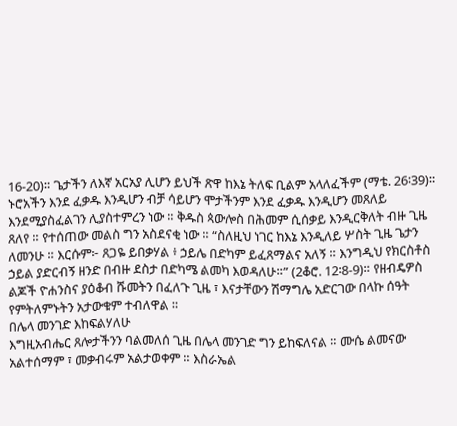16-20)። ጌታችን ለእኛ አርአያ ሊሆን ይህች ጽዋ ከእኔ ትለፍ ቢልም አላለፈችም (ማቴ. 26፡39)። ኑሮአችን እንደ ፈቃዱ እንዲሆን ብቻ ሳይሆን ሞታችንም እንደ ፈቃዱ እንዲሆን መጸለይ እንደሚያስፈልገን ሊያስተምረን ነው ። ቅዱስ ጳውሎስ በሕመም ሲሰቃይ እንዲርቅለት ብዙ ጊዜ ጸለየ ። የተሰጠው መልስ ግን አስደናቂ ነው ። “ስለዚህ ነገር ከእኔ እንዲለይ ሦስት ጊዜ ጌታን ለመንሁ ። እርሱም፦ ጸጋዬ ይበቃሃል ፥ ኃይሌ በድካም ይፈጸማልና አለኝ ። እንግዲህ የክርስቶስ ኃይል ያድርብኝ ዘንድ በብዙ ደስታ በድካሜ ልመካ እወዳለሁ።” (2ቆሮ. 12፡8-9)። የዘብዴዎስ ልጆች ዮሐንስና ያዕቆብ ሹመትን በፈለጉ ጊዜ ፣ እናታቸውን ሽማግሌ አድርገው በላኩ ሰዓት የምትለምኑትን አታውቁም ተብለዋል ።
በሌላ መንገድ እከፍልሃለሁ
እግዚአብሔር ጸሎታችንን ባልመለሰ ጊዜ በሌላ መንገድ ግን ይከፍለናል ። ሙሴ ልመናው አልተሰማም ፣ መቃብሩም አልታወቀም ። እስራኤል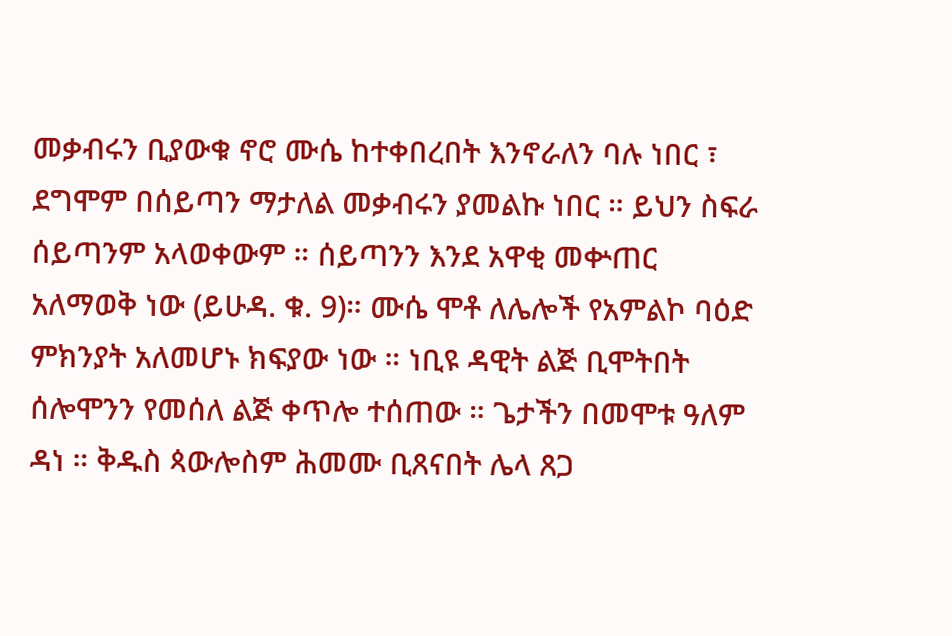መቃብሩን ቢያውቁ ኖሮ ሙሴ ከተቀበረበት እንኖራለን ባሉ ነበር ፣ ደግሞም በሰይጣን ማታለል መቃብሩን ያመልኩ ነበር ። ይህን ስፍራ ሰይጣንም አላወቀውም ። ሰይጣንን እንደ አዋቂ መቍጠር አለማወቅ ነው (ይሁዳ. ቁ. 9)። ሙሴ ሞቶ ለሌሎች የአምልኮ ባዕድ ምክንያት አለመሆኑ ክፍያው ነው ። ነቢዩ ዳዊት ልጅ ቢሞትበት ሰሎሞንን የመሰለ ልጅ ቀጥሎ ተሰጠው ። ጌታችን በመሞቱ ዓለም ዳነ ። ቅዱስ ጳውሎስም ሕመሙ ቢጸናበት ሌላ ጸጋ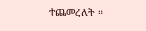ተጨመረለት ።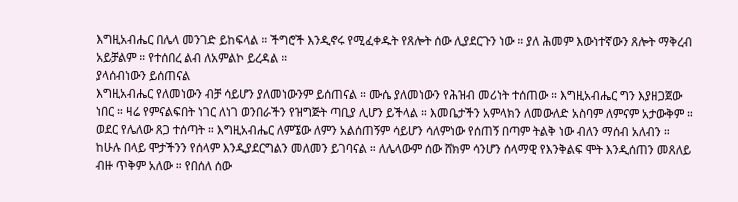እግዚአብሔር በሌላ መንገድ ይከፍላል ። ችግሮች እንዲኖሩ የሚፈቀዱት የጸሎት ሰው ሊያደርጉን ነው ። ያለ ሕመም እውነተኛውን ጸሎት ማቅረብ አይቻልም ። የተሰበረ ልብ ለአምልኮ ይረዳል ።
ያላሰብነውን ይሰጠናል
እግዚአብሔር የለመነውን ብቻ ሳይሆን ያለመነውንም ይሰጠናል ። ሙሴ ያለመነውን የሕዝብ መሪነት ተሰጠው ። እግዚአብሔር ግን እያዘጋጀው ነበር ። ዛሬ የምናልፍበት ነገር ለነገ ወንበራችን የዝግጅት ጣቢያ ሊሆን ይችላል ። እመቤታችን አምላክን ለመውለድ አስባም ለምናም አታውቅም ። ወደር የሌለው ጸጋ ተሰጣት ። እግዚአብሔር ለምኜው ለምን አልሰጠኝም ሳይሆን ሳለምነው የሰጠኝ በጣም ትልቅ ነው ብለን ማሰብ አለብን ።
ከሁሉ በላይ ሞታችንን የሰላም እንዲያደርግልን መለመን ይገባናል ። ለሌላውም ሰው ሸክም ሳንሆን ሰላማዊ የእንቅልፍ ሞት እንዲሰጠን መጸለይ ብዙ ጥቅም አለው ። የበሰለ ሰው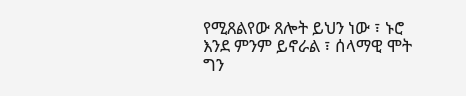የሚጸልየው ጸሎት ይህን ነው ፣ ኑሮ እንደ ምንም ይኖራል ፣ ሰላማዊ ሞት ግን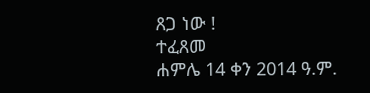ጸጋ ነው !
ተፈጸመ
ሐምሌ 14 ቀን 2014 ዓ.ም.